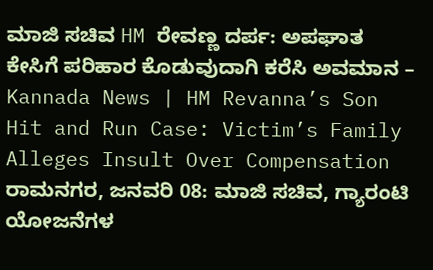ಮಾಜಿ ಸಚಿವ HM ರೇವಣ್ಣ ದರ್ಪ: ಅಪಘಾತ ಕೇಸಿಗೆ ಪರಿಹಾರ ಕೊಡುವುದಾಗಿ ಕರೆಸಿ ಅವಮಾನ – Kannada News | HM Revanna’s Son Hit and Run Case: Victim’s Family Alleges Insult Over Compensation
ರಾಮನಗರ, ಜನವರಿ 08: ಮಾಜಿ ಸಚಿವ, ಗ್ಯಾರಂಟಿ ಯೋಜನೆಗಳ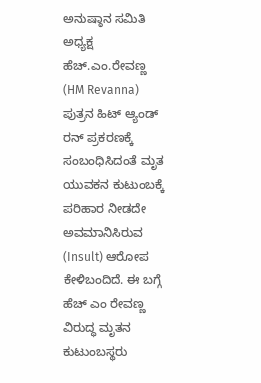ಅನುಷ್ಠಾನ ಸಮಿತಿ ಅಧ್ಯಕ್ಷ ಹೆಚ್.ಎಂ.ರೇವಣ್ಣ (HM Revanna) ಪುತ್ರನ ಹಿಟ್ ಆ್ಯಂಡ್ ರನ್ ಪ್ರಕರಣಕ್ಕೆ ಸಂಬಂಧಿಸಿದಂತೆ ಮೃತ ಯುವಕನ ಕುಟುಂಬಕ್ಕೆ ಪರಿಹಾರ ನೀಡದೇ ಅವಮಾನಿಸಿರುವ (Insult) ಆರೋಪ ಕೇಳಿಬಂದಿದೆ. ಈ ಬಗ್ಗೆ ಹೆಚ್ ಎಂ ರೇವಣ್ಣ ವಿರುದ್ಧ ಮೃತನ ಕುಟುಂಬಸ್ಥರು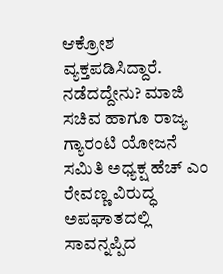ಆಕ್ರೋಶ ವ್ಯಕ್ತಪಡಿಸಿದ್ದಾರೆ. ನಡೆದದ್ದೇನು? ಮಾಜಿ ಸಚಿವ ಹಾಗೂ ರಾಜ್ಯ ಗ್ಯಾರಂಟಿ ಯೋಜನೆ ಸಮಿತಿ ಅಧ್ಯಕ್ಷ ಹೆಚ್ ಎಂ ರೇವಣ್ಣ ವಿರುದ್ಧ ಅಪಘಾತದಲ್ಲಿ ಸಾವನ್ನಪ್ಪಿದ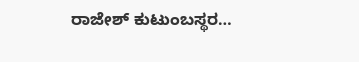ರಾಜೇಶ್ ಕುಟುಂಬಸ್ಥರ…